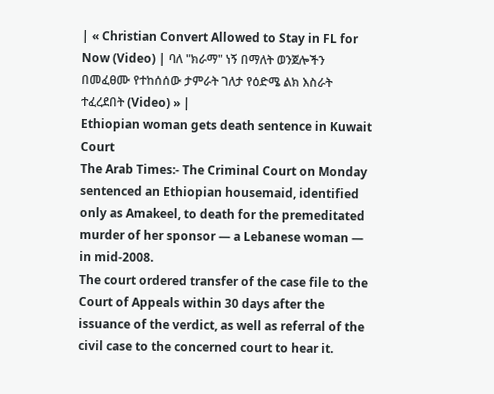| « Christian Convert Allowed to Stay in FL for Now (Video) | ባለ "ክራማ" ነኝ በማለት ወንጀሎችን በመፈፀሙ የተከሰሰው ታምራት ገለታ የዕድሜ ልክ እስራት ተፈረደበት (Video) » |
Ethiopian woman gets death sentence in Kuwait Court
The Arab Times:- The Criminal Court on Monday sentenced an Ethiopian housemaid, identified only as Amakeel, to death for the premeditated murder of her sponsor — a Lebanese woman — in mid-2008.
The court ordered transfer of the case file to the Court of Appeals within 30 days after the issuance of the verdict, as well as referral of the civil case to the concerned court to hear it.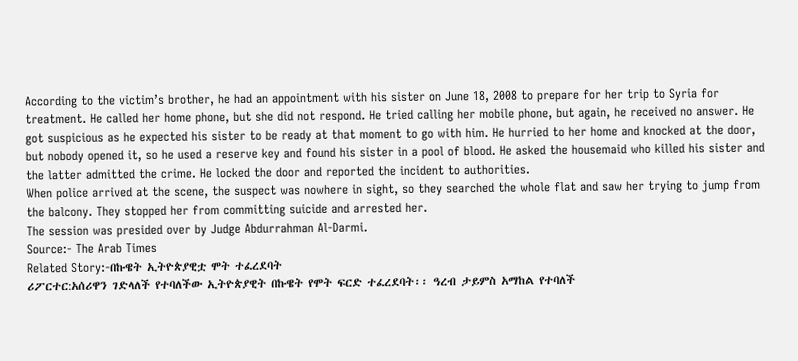According to the victim’s brother, he had an appointment with his sister on June 18, 2008 to prepare for her trip to Syria for treatment. He called her home phone, but she did not respond. He tried calling her mobile phone, but again, he received no answer. He got suspicious as he expected his sister to be ready at that moment to go with him. He hurried to her home and knocked at the door, but nobody opened it, so he used a reserve key and found his sister in a pool of blood. He asked the housemaid who killed his sister and the latter admitted the crime. He locked the door and reported the incident to authorities.
When police arrived at the scene, the suspect was nowhere in sight, so they searched the whole flat and saw her trying to jump from the balcony. They stopped her from committing suicide and arrested her.
The session was presided over by Judge Abdurrahman Al-Darmi.
Source:- The Arab Times
Related Story:-በኩዌት ኢትዮጵያዊቷ ሞት ተፈረደባት
ሪፖርተር:አሰሪዋን ገድላለች የተባለችው ኢትዮጵያዊት በኩዌት የሞት ፍርድ ተፈረደባት፡፡ ዓረብ ታይምስ አማከል የተባለች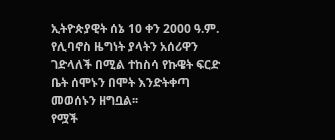ኢትዮጵያዊት ሰኔ 10 ቀን 2000 ዓ.ም. የሊባኖስ ዜግነት ያላትን አሰሪዋን ገድላለች በሚል ተከስሳ የኩዌት ፍርድ ቤት ሰሞኑን በሞት እንድትቀጣ መወሰኑን ዘግቧል፡፡
የሟች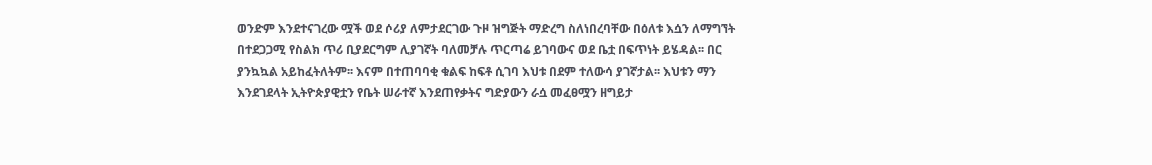ወንድም እንደተናገረው ሟች ወደ ሶሪያ ለምታደርገው ጉዞ ዝግጅት ማድረግ ስለነበረባቸው በዕለቱ እሷን ለማግኘት በተደጋጋሚ የስልክ ጥሪ ቢያደርግም ሊያገኛት ባለመቻሉ ጥርጣሬ ይገባውና ወደ ቤቷ በፍጥነት ይሄዳል፡፡ በር ያንኳኳል አይከፈትለትም፡፡ እናም በተጠባባቂ ቁልፍ ከፍቶ ሲገባ እህቱ በደም ተለውሳ ያገኛታል፡፡ እህቱን ማን እንደገደላት ኢትዮጵያዊቷን የቤት ሠራተኛ እንደጠየቃትና ግድያውን ራሷ መፈፀሟን ዘግይታ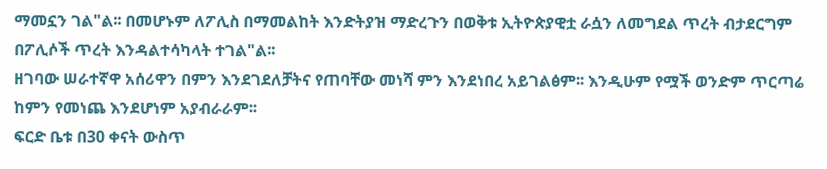ማመኗን ገል"ል፡፡ በመሆኑም ለፖሊስ በማመልከት እንድትያዝ ማድረጉን በወቅቱ ኢትዮጵያዊቷ ራሷን ለመግደል ጥረት ብታደርግም በፖሊሶች ጥረት እንዳልተሳካላት ተገል"ል፡፡
ዘገባው ሠራተኛዋ አሰሪዋን በምን እንደገደለቻትና የጠባቸው መነሻ ምን እንደነበረ አይገልፅም፡፡ እንዲሁም የሟች ወንድም ጥርጣሬ ከምን የመነጨ እንደሆነም አያብራራም፡፡
ፍርድ ቤቱ በ30 ቀናት ውስጥ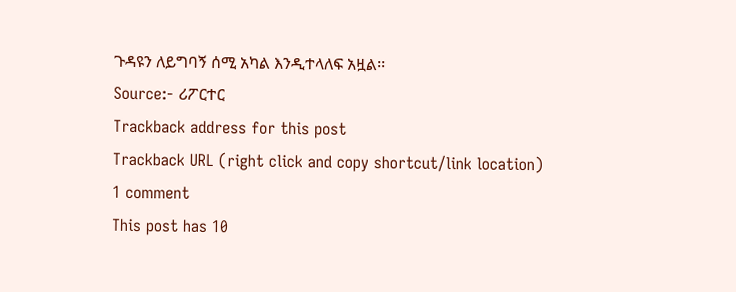ጉዳዩን ለይግባኝ ሰሚ አካል እንዲተላለፍ አዟል፡፡
Source:- ሪፖርተር
Trackback address for this post
Trackback URL (right click and copy shortcut/link location)
1 comment
This post has 10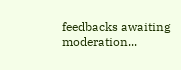feedbacks awaiting moderation...